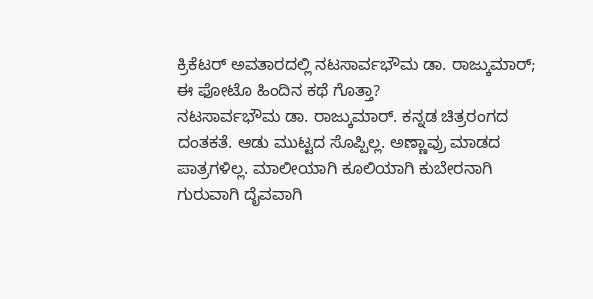ಕ್ರಿಕೆಟರ್ ಅವತಾರದಲ್ಲಿ ನಟಸಾರ್ವಭೌಮ ಡಾ. ರಾಜ್ಕುಮಾರ್; ಈ ಫೋಟೊ ಹಿಂದಿನ ಕಥೆ ಗೊತ್ತಾ?
ನಟಸಾರ್ವಭೌಮ ಡಾ. ರಾಜ್ಕುಮಾರ್. ಕನ್ನಡ ಚಿತ್ರರಂಗದ ದಂತಕತೆ. ಆಡು ಮುಟ್ಟದ ಸೊಪ್ಪಿಲ್ಲ. ಅಣ್ಣಾವ್ರು ಮಾಡದ ಪಾತ್ರಗಳಿಲ್ಲ. ಮಾಲೀಯಾಗಿ ಕೂಲಿಯಾಗಿ ಕುಬೇರನಾಗಿ ಗುರುವಾಗಿ ದೈವವಾಗಿ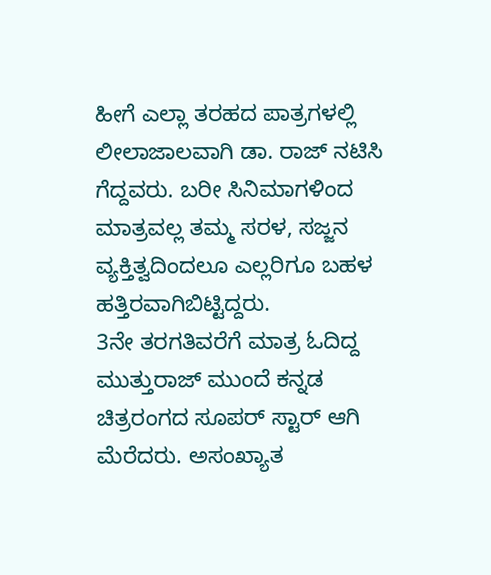ಹೀಗೆ ಎಲ್ಲಾ ತರಹದ ಪಾತ್ರಗಳಲ್ಲಿ ಲೀಲಾಜಾಲವಾಗಿ ಡಾ. ರಾಜ್ ನಟಿಸಿ ಗೆದ್ದವರು. ಬರೀ ಸಿನಿಮಾಗಳಿಂದ ಮಾತ್ರವಲ್ಲ ತಮ್ಮ ಸರಳ, ಸಜ್ಜನ ವ್ಯಕ್ತಿತ್ವದಿಂದಲೂ ಎಲ್ಲರಿಗೂ ಬಹಳ ಹತ್ತಿರವಾಗಿಬಿಟ್ಟಿದ್ದರು.
3ನೇ ತರಗತಿವರೆಗೆ ಮಾತ್ರ ಓದಿದ್ದ ಮುತ್ತುರಾಜ್ ಮುಂದೆ ಕನ್ನಡ ಚಿತ್ರರಂಗದ ಸೂಪರ್ ಸ್ಟಾರ್ ಆಗಿ ಮೆರೆದರು. ಅಸಂಖ್ಯಾತ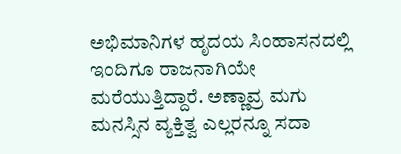ಅಭಿಮಾನಿಗಳ ಹೃದಯ ಸಿಂಹಾಸನದಲ್ಲಿ ಇಂದಿಗೂ ರಾಜನಾಗಿಯೇ ಮರೆಯುತ್ತಿದ್ದಾರೆ. ಅಣ್ಣಾವ್ರ ಮಗು ಮನಸ್ಸಿನ ವ್ಯಕ್ತಿತ್ವ ಎಲ್ಲರನ್ನೂ ಸದಾ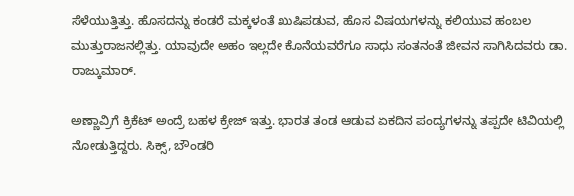ಸೆಳೆಯುತ್ತಿತ್ತು. ಹೊಸದನ್ನು ಕಂಡರೆ ಮಕ್ಕಳಂತೆ ಖುಷಿಪಡುವ, ಹೊಸ ವಿಷಯಗಳನ್ನು ಕಲಿಯುವ ಹಂಬಲ ಮುತ್ತುರಾಜನಲ್ಲಿತ್ತು. ಯಾವುದೇ ಅಹಂ ಇಲ್ಲದೇ ಕೊನೆಯವರೆಗೂ ಸಾಧು ಸಂತನಂತೆ ಜೀವನ ಸಾಗಿಸಿದವರು ಡಾ. ರಾಜ್ಕುಮಾರ್.

ಅಣ್ಣಾವ್ರಿಗೆ ಕ್ರಿಕೆಟ್ ಅಂದ್ರೆ ಬಹಳ ಕ್ರೇಜ್ ಇತ್ತು. ಭಾರತ ತಂಡ ಆಡುವ ಏಕದಿನ ಪಂದ್ಯಗಳನ್ನು ತಪ್ಪದೇ ಟಿವಿಯಲ್ಲಿ ನೋಡುತ್ತಿದ್ದರು. ಸಿಕ್ಸ್, ಬೌಂಡರಿ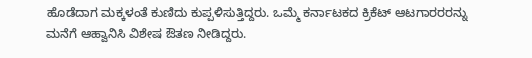ಹೊಡೆದಾಗ ಮಕ್ಕಳಂತೆ ಕುಣಿದು ಕುಪ್ಪಳಿಸುತ್ತಿದ್ದರು. ಒಮ್ಮೆ ಕರ್ನಾಟಕದ ಕ್ರಿಕೆಟ್ ಆಟಗಾರರರನ್ನು ಮನೆಗೆ ಆಹ್ವಾನಿಸಿ ವಿಶೇಷ ಔತಣ ನೀಡಿದ್ದರು.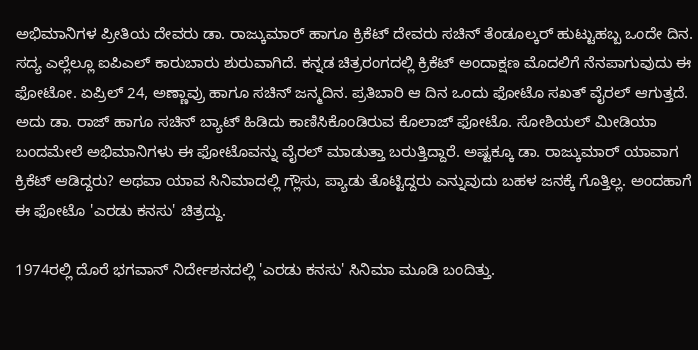ಅಭಿಮಾನಿಗಳ ಪ್ರೀತಿಯ ದೇವರು ಡಾ. ರಾಜ್ಕುಮಾರ್ ಹಾಗೂ ಕ್ರಿಕೆಟ್ ದೇವರು ಸಚಿನ್ ತೆಂಡೂಲ್ಕರ್ ಹುಟ್ಟುಹಬ್ಬ ಒಂದೇ ದಿನ.
ಸದ್ಯ ಎಲ್ಲೆಲ್ಲೂ ಐಪಿಎಲ್ ಕಾರುಬಾರು ಶುರುವಾಗಿದೆ. ಕನ್ನಡ ಚಿತ್ರರಂಗದಲ್ಲಿ ಕ್ರಿಕೆಟ್ ಅಂದಾಕ್ಷಣ ಮೊದಲಿಗೆ ನೆನಪಾಗುವುದು ಈ ಫೋಟೋ. ಏಪ್ರಿಲ್ 24, ಅಣ್ಣಾವ್ರು ಹಾಗೂ ಸಚಿನ್ ಜನ್ಮದಿನ. ಪ್ರತಿಬಾರಿ ಆ ದಿನ ಒಂದು ಫೋಟೊ ಸಖತ್ ವೈರಲ್ ಆಗುತ್ತದೆ. ಅದು ಡಾ. ರಾಜ್ ಹಾಗೂ ಸಚಿನ್ ಬ್ಯಾಟ್ ಹಿಡಿದು ಕಾಣಿಸಿಕೊಂಡಿರುವ ಕೊಲಾಜ್ ಫೋಟೊ. ಸೋಶಿಯಲ್ ಮೀಡಿಯಾ ಬಂದಮೇಲೆ ಅಭಿಮಾನಿಗಳು ಈ ಫೋಟೊವನ್ನು ವೈರಲ್ ಮಾಡುತ್ತಾ ಬರುತ್ತಿದ್ದಾರೆ. ಅಷ್ಟಕ್ಕೂ ಡಾ. ರಾಜ್ಕುಮಾರ್ ಯಾವಾಗ ಕ್ರಿಕೆಟ್ ಆಡಿದ್ದರು? ಅಥವಾ ಯಾವ ಸಿನಿಮಾದಲ್ಲಿ ಗ್ಲೌಸು, ಪ್ಯಾಡು ತೊಟ್ಟಿದ್ದರು ಎನ್ನುವುದು ಬಹಳ ಜನಕ್ಕೆ ಗೊತ್ತಿಲ್ಲ. ಅಂದಹಾಗೆ ಈ ಫೋಟೊ 'ಎರಡು ಕನಸು' ಚಿತ್ರದ್ದು.

1974ರಲ್ಲಿ ದೊರೆ ಭಗವಾನ್ ನಿರ್ದೇಶನದಲ್ಲಿ 'ಎರಡು ಕನಸು' ಸಿನಿಮಾ ಮೂಡಿ ಬಂದಿತ್ತು.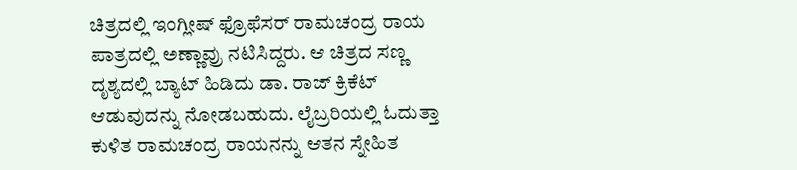ಚಿತ್ರದಲ್ಲಿ ಇಂಗ್ಲೀಷ್ ಫ್ರೊಫೆಸರ್ ರಾಮಚಂದ್ರ ರಾಯ ಪಾತ್ರದಲ್ಲಿ ಅಣ್ಣಾವ್ರು ನಟಿಸಿದ್ದರು. ಆ ಚಿತ್ರದ ಸಣ್ಣ ದೃಶ್ಯದಲ್ಲಿ ಬ್ಯಾಟ್ ಹಿಡಿದು ಡಾ. ರಾಜ್ ಕ್ರಿಕೆಟ್ ಆಡುವುದನ್ನು ನೋಡಬಹುದು. ಲೈಬ್ರರಿಯಲ್ಲಿ ಓದುತ್ತಾ ಕುಳಿತ ರಾಮಚಂದ್ರ ರಾಯನನ್ನು ಆತನ ಸ್ನೇಹಿತ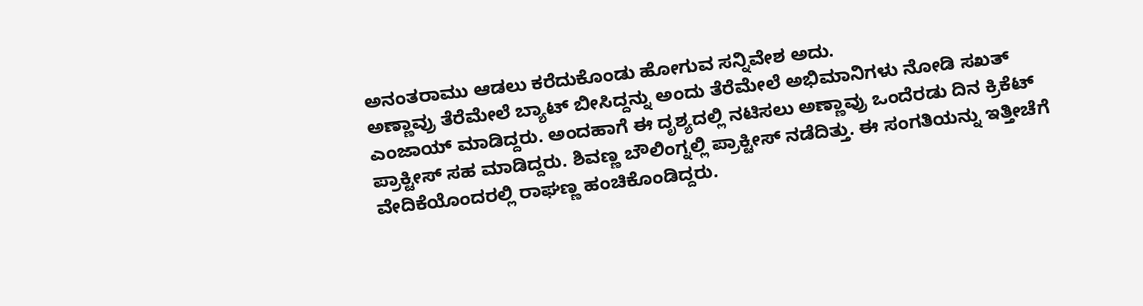ಅನಂತರಾಮು ಆಡಲು ಕರೆದುಕೊಂಡು ಹೋಗುವ ಸನ್ನಿವೇಶ ಅದು.
ಅಣ್ಣಾವ್ರು ತೆರೆಮೇಲೆ ಬ್ಯಾಟ್ ಬೀಸಿದ್ದನ್ನು ಅಂದು ತೆರೆಮೇಲೆ ಅಭಿಮಾನಿಗಳು ನೋಡಿ ಸಖತ್ ಎಂಜಾಯ್ ಮಾಡಿದ್ದರು. ಅಂದಹಾಗೆ ಈ ದೃಶ್ಯದಲ್ಲಿ ನಟಿಸಲು ಅಣ್ಣಾವ್ರು ಒಂದೆರಡು ದಿನ ಕ್ರಿಕೆಟ್ ಪ್ರಾಕ್ಟೀಸ್ ಸಹ ಮಾಡಿದ್ದರು. ಶಿವಣ್ಣ ಬೌಲಿಂಗ್ನಲ್ಲಿ ಪ್ರಾಕ್ಟೀಸ್ ನಡೆದಿತ್ತು. ಈ ಸಂಗತಿಯನ್ನು ಇತ್ತೀಚೆಗೆ ವೇದಿಕೆಯೊಂದರಲ್ಲಿ ರಾಘಣ್ಣ ಹಂಚಿಕೊಂಡಿದ್ದರು.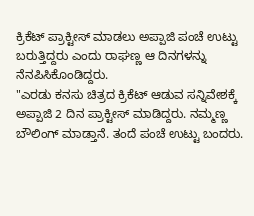ಕ್ರಿಕೆಟ್ ಪ್ರಾಕ್ಟೀಸ್ ಮಾಡಲು ಅಪ್ಪಾಜಿ ಪಂಚೆ ಉಟ್ಟು ಬರುತ್ತಿದ್ದರು ಎಂದು ರಾಘಣ್ಣ ಆ ದಿನಗಳನ್ನು ನೆನಪಿಸಿಕೊಂಡಿದ್ದರು.
"ಎರಡು ಕನಸು ಚಿತ್ರದ ಕ್ರಿಕೆಟ್ ಆಡುವ ಸನ್ನಿವೇಶಕ್ಕೆ ಅಪ್ಪಾಜಿ 2 ದಿನ ಪ್ರಾಕ್ಟೀಸ್ ಮಾಡಿದ್ದರು. ನಮ್ಮಣ್ಣ ಬೌಲಿಂಗ್ ಮಾಡ್ತಾನೆ. ತಂದೆ ಪಂಚೆ ಉಟ್ಟು ಬಂದರು.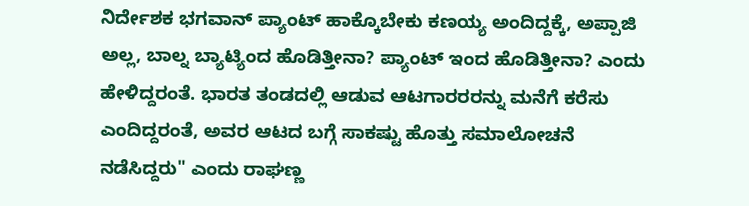ನಿರ್ದೇಶಕ ಭಗವಾನ್ ಪ್ಯಾಂಟ್ ಹಾಕ್ಕೊಬೇಕು ಕಣಯ್ಯ ಅಂದಿದ್ದಕ್ಕೆ, ಅಪ್ಪಾಜಿ ಅಲ್ಲ, ಬಾಲ್ನ ಬ್ಯಾಟ್ಯಿಂದ ಹೊಡಿತ್ತೀನಾ? ಪ್ಯಾಂಟ್ ಇಂದ ಹೊಡಿತ್ತೀನಾ? ಎಂದು ಹೇಳಿದ್ದರಂತೆ. ಭಾರತ ತಂಡದಲ್ಲಿ ಆಡುವ ಆಟಗಾರರರನ್ನು ಮನೆಗೆ ಕರೆಸು ಎಂದಿದ್ದರಂತೆ, ಅವರ ಆಟದ ಬಗ್ಗೆ ಸಾಕಷ್ಟು ಹೊತ್ತು ಸಮಾಲೋಚನೆ ನಡೆಸಿದ್ದರು" ಎಂದು ರಾಘಣ್ಣ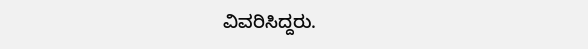ವಿವರಿಸಿದ್ದರು.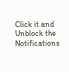Click it and Unblock the Notifications